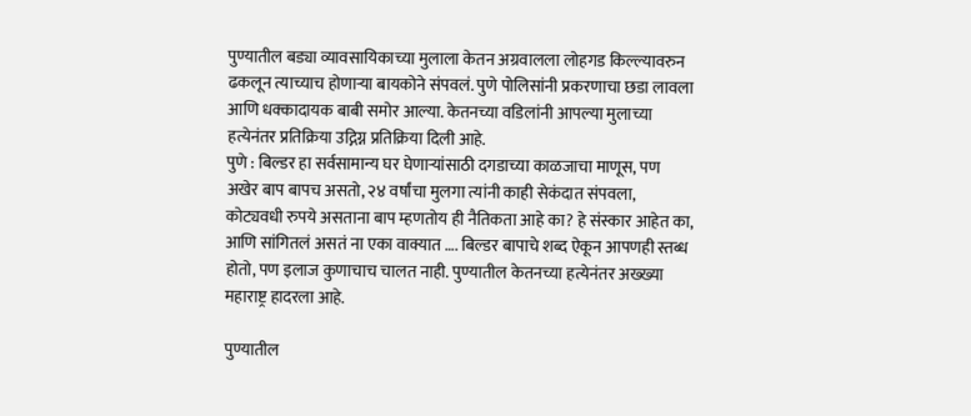पुण्यातील बड्या व्यावसायिकाच्या मुलाला केतन अग्रवालला लोहगड किल्ल्यावरुन ढकलून त्याच्याच होणाऱ्या बायकोने संपवलं. पुणे पोलिसांनी प्रकरणाचा छडा लावला आणि धक्कादायक बाबी समोर आल्या. केतनच्या वडिलांनी आपल्या मुलाच्या हत्येनंतर प्रतिक्रिया उद्गिग्न प्रतिक्रिया दिली आहे.
पुणे : बिल्डर हा सर्वसामान्य घर घेणाऱ्यांसाठी दगडाच्या काळजाचा माणूस, पण अखेर बाप बापच असतो, २४ वर्षांचा मुलगा त्यांनी काही सेकंदात संपवला, कोट्यवधी रुपये असताना बाप म्हणतोय ही नैतिकता आहे का? हे संस्कार आहेत का, आणि सांगितलं असतं ना एका वाक्यात …. बिल्डर बापाचे शब्द ऐकून आपणही स्तब्ध होतो, पण इलाज कुणाचाच चालत नाही. पुण्यातील केतनच्या हत्येनंतर अख्ख्या महाराष्ट्र हादरला आहे.

पुण्यातील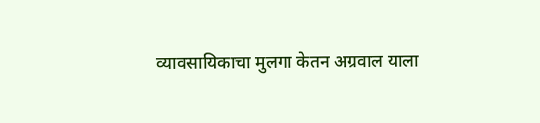व्यावसायिकाचा मुलगा केतन अग्रवाल याला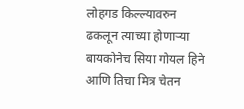लोहगड किल्ल्यावरुन ढकलून त्याच्या होणाऱ्या बायकोनेच सिया गोयल हिने आणि तिचा मित्र चेतन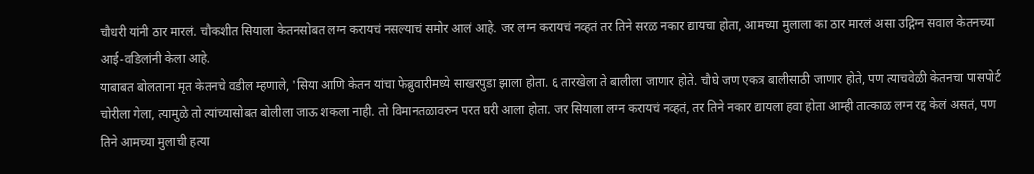चौधरी यांनी ठार मारलं. चौकशीत सियाला केतनसोबत लग्न करायचं नसल्याचं समोर आलं आहे. जर लग्न करायचं नव्हतं तर तिने सरळ नकार द्यायचा होता, आमच्या मुलाला का ठार मारलं असा उद्गिग्न सवाल केतनच्या आई-वडिलांनी केला आहे.
याबाबत बोलताना मृत केतनचे वडील म्हणाले, 'सिया आणि केतन यांचा फेब्रुवारीमध्ये साखरपुडा झाला होता. ६ तारखेला ते बालीला जाणार होते. चौघे जण एकत्र बालीसाठी जाणार होते, पण त्याचवेळी केतनचा पासपोर्ट चोरीला गेला, त्यामुळे तो त्यांच्यासोबत बोलीला जाऊ शकला नाही. तो विमानतळावरुन परत घरी आला होता. जर सियाला लग्न करायचं नव्हतं, तर तिने नकार द्यायला हवा होता आम्ही तात्काळ लग्न रद्द केलं असतं, पण तिने आमच्या मुलाची हत्या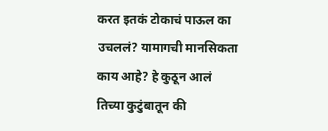करत इतकं टोकाचं पाऊल का उचललं? यामागची मानसिकता काय आहे? हे कुठून आलं तिच्या कुटुंबातून की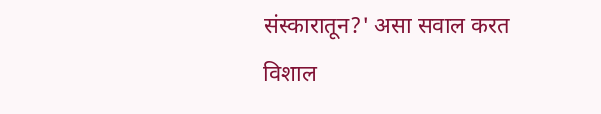संस्कारातून?' असा सवाल करत विशाल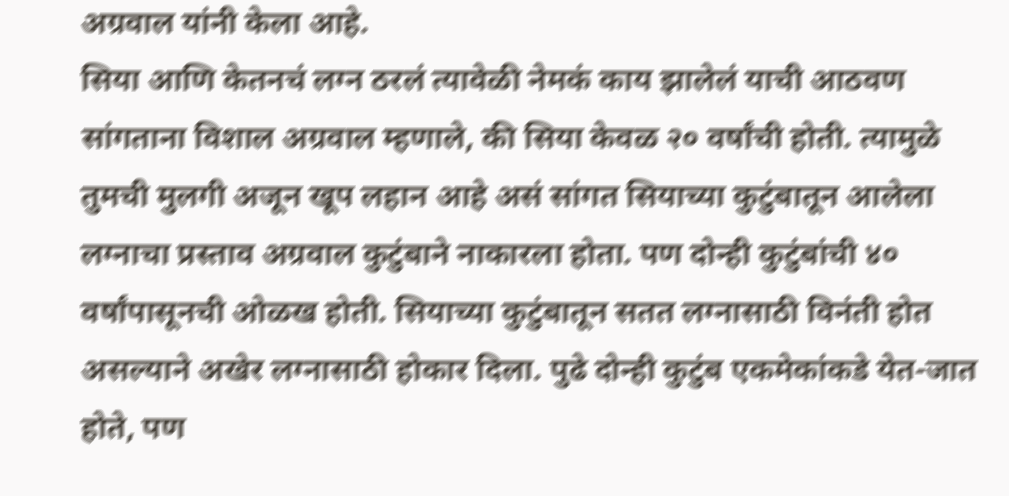अग्रवाल यांनी केला आहे.
सिया आणि केतनचं लग्न ठरलं त्यावेळी नेमकं काय झालेलं याची आठवण सांगताना विशाल अग्रवाल म्हणाले, की सिया केवळ २० वर्षांची होती. त्यामुळे तुमची मुलगी अजून खूप लहान आहे असं सांगत सियाच्या कुटुंबातून आलेला लग्नाचा प्रस्ताव अग्रवाल कुटुंबाने नाकारला होता. पण दोन्ही कुटुंबांची ४० वर्षांपासूनची ओळख होती. सियाच्या कुटुंबातून सतत लग्नासाठी विनंती होत असल्याने अखेर लग्नासाठी होकार दिला. पुढे दोन्ही कुटुंब एकमेकांकडे येत-जात होते, पण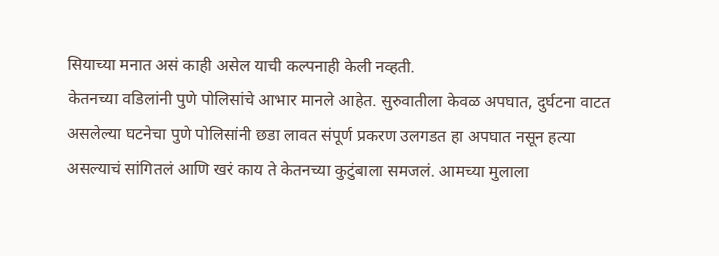सियाच्या मनात असं काही असेल याची कल्पनाही केली नव्हती.
केतनच्या वडिलांनी पुणे पोलिसांचे आभार मानले आहेत. सुरुवातीला केवळ अपघात, दुर्घटना वाटत असलेल्या घटनेचा पुणे पोलिसांनी छडा लावत संपूर्ण प्रकरण उलगडत हा अपघात नसून हत्या असल्याचं सांगितलं आणि खरं काय ते केतनच्या कुटुंबाला समजलं. आमच्या मुलाला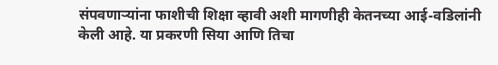संपवणाऱ्यांना फाशीची शिक्षा व्हावी अशी मागणीही केतनच्या आई-वडिलांनी केली आहे. या प्रकरणी सिया आणि तिचा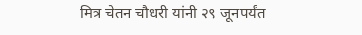मित्र चेतन चौधरी यांनी २९ जूनपर्यंत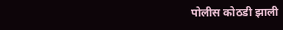पोलीस कोठडी झाली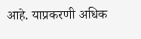आहे. याप्रकरणी अधिक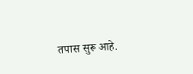तपास सुरू आहे.